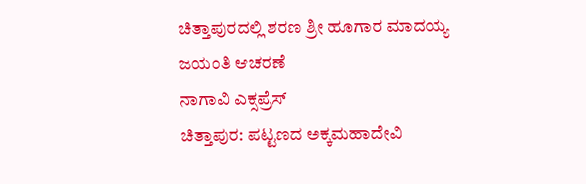ಚಿತ್ತಾಪುರದಲ್ಲಿ ಶರಣ ಶ್ರೀ ಹೂಗಾರ ಮಾದಯ್ಯ ಜಯಂತಿ ಆಚರಣೆ
ನಾಗಾವಿ ಎಕ್ಸಪ್ರೆಸ್
ಚಿತ್ತಾಪುರ: ಪಟ್ಟಣದ ಅಕ್ಕಮಹಾದೇವಿ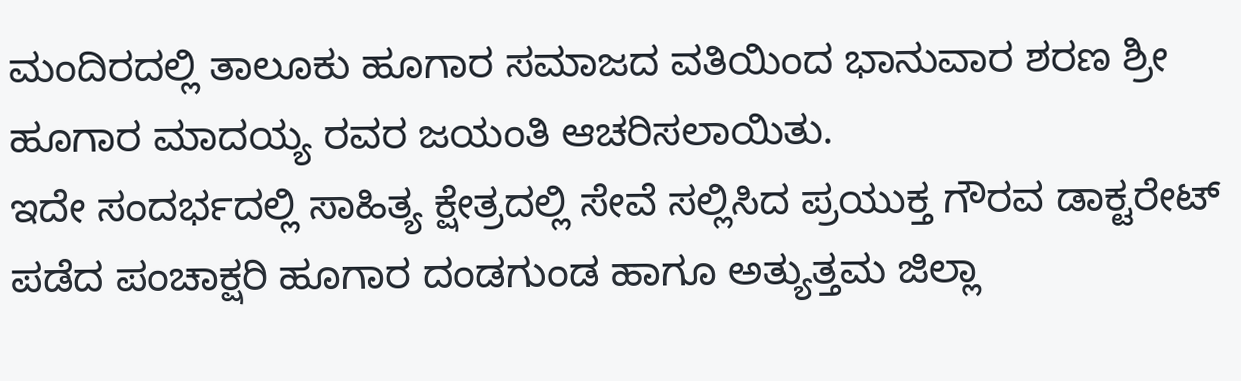ಮಂದಿರದಲ್ಲಿ ತಾಲೂಕು ಹೂಗಾರ ಸಮಾಜದ ವತಿಯಿಂದ ಭಾನುವಾರ ಶರಣ ಶ್ರೀ ಹೂಗಾರ ಮಾದಯ್ಯ ರವರ ಜಯಂತಿ ಆಚರಿಸಲಾಯಿತು.
ಇದೇ ಸಂದರ್ಭದಲ್ಲಿ ಸಾಹಿತ್ಯ ಕ್ಷೇತ್ರದಲ್ಲಿ ಸೇವೆ ಸಲ್ಲಿಸಿದ ಪ್ರಯುಕ್ತ ಗೌರವ ಡಾಕ್ಟರೇಟ್ ಪಡೆದ ಪಂಚಾಕ್ಷರಿ ಹೂಗಾರ ದಂಡಗುಂಡ ಹಾಗೂ ಅತ್ಯುತ್ತಮ ಜಿಲ್ಲಾ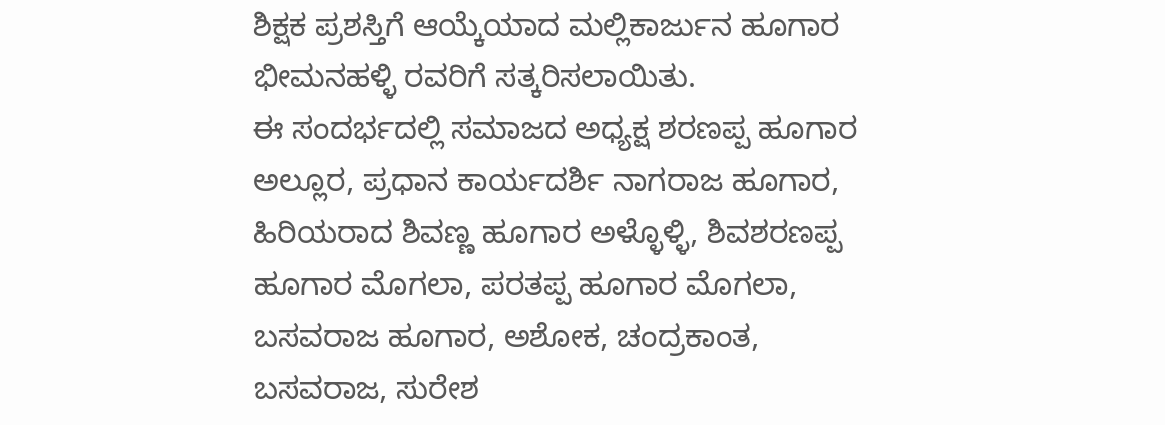ಶಿಕ್ಷಕ ಪ್ರಶಸ್ತಿಗೆ ಆಯ್ಕೆಯಾದ ಮಲ್ಲಿಕಾರ್ಜುನ ಹೂಗಾರ ಭೀಮನಹಳ್ಳಿ ರವರಿಗೆ ಸತ್ಕರಿಸಲಾಯಿತು.
ಈ ಸಂದರ್ಭದಲ್ಲಿ ಸಮಾಜದ ಅಧ್ಯಕ್ಷ ಶರಣಪ್ಪ ಹೂಗಾರ ಅಲ್ಲೂರ, ಪ್ರಧಾನ ಕಾರ್ಯದರ್ಶಿ ನಾಗರಾಜ ಹೂಗಾರ, ಹಿರಿಯರಾದ ಶಿವಣ್ಣ ಹೂಗಾರ ಅಳ್ಳೊಳ್ಳಿ, ಶಿವಶರಣಪ್ಪ ಹೂಗಾರ ಮೊಗಲಾ, ಪರತಪ್ಪ ಹೂಗಾರ ಮೊಗಲಾ, ಬಸವರಾಜ ಹೂಗಾರ, ಅಶೋಕ, ಚಂದ್ರಕಾಂತ, ಬಸವರಾಜ, ಸುರೇಶ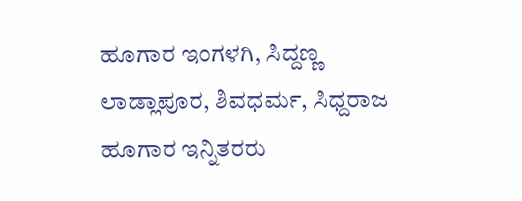ಹೂಗಾರ ಇಂಗಳಗಿ, ಸಿದ್ದಣ್ಣ ಲಾಡ್ಲಾಪೂರ, ಶಿವಧರ್ಮ, ಸಿಧ್ದರಾಜ ಹೂಗಾರ ಇನ್ನಿತರರು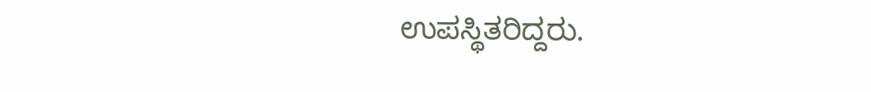ಉಪಸ್ಥಿತರಿದ್ದರು.